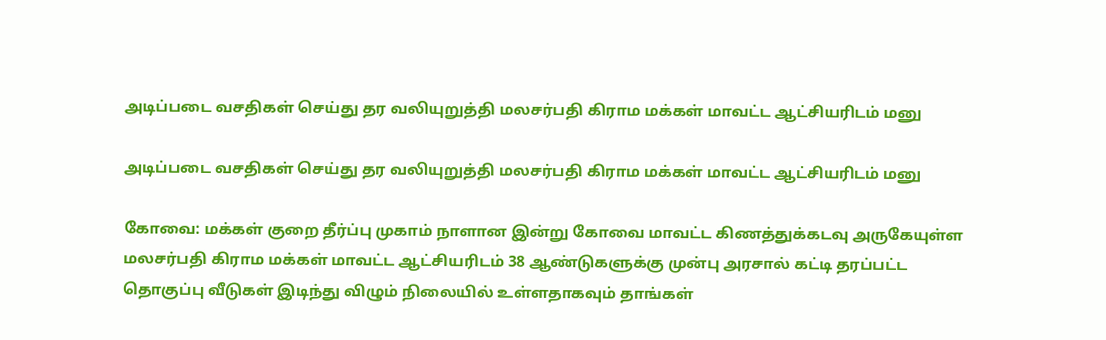அடிப்படை வசதிகள் செய்து தர வலியுறுத்தி மலசர்பதி கிராம மக்கள் மாவட்ட ஆட்சியரிடம் மனு

அடிப்படை வசதிகள் செய்து தர வலியுறுத்தி மலசர்பதி கிராம மக்கள் மாவட்ட ஆட்சியரிடம் மனு

கோவை: மக்கள் குறை தீர்ப்பு முகாம் நாளான இன்று கோவை மாவட்ட கிணத்துக்கடவு அருகேயுள்ள மலசர்பதி கிராம மக்கள் மாவட்ட ஆட்சியரிடம் 38 ஆண்டுகளுக்கு முன்பு அரசால் கட்டி தரப்பட்ட தொகுப்பு வீடுகள் இடிந்து விழும் நிலையில் உள்ளதாகவும் தாங்கள்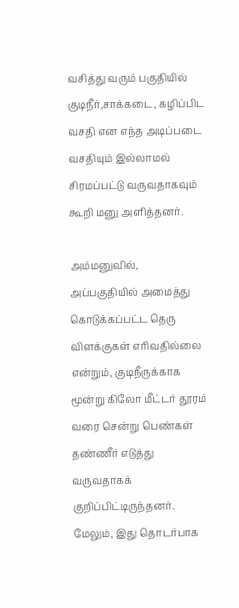வசித்து வரும் பகுதியில் குடிநீர்,சாக்கடை, கழிப்பிட வசதி என எந்த அடிப்படை வசதியும் இல்லாமல் சிரமப்பட்டு வருவதாகவும் கூறி மனு அளித்தனர்.

அம்மனுவில், அப்பகுதியில் அமைத்து கொடுக்கப்பட்ட தெரு விளக்குகள் எரிவதில்லை என்றும், குடிநீருக்காக மூன்று கிலோ மீட்டர் தூரம் வரை சென்று பெண்கள் தண்ணீர் எடுத்து வருவதாகக் குறிப்பிட்டிருந்தனர். மேலும், இது தொடர்பாக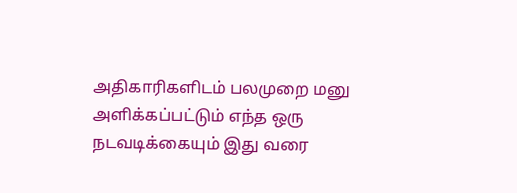அதிகாரிகளிடம் பலமுறை மனு அளிக்கப்பட்டும் எந்த ஒரு நடவடிக்கையும் இது வரை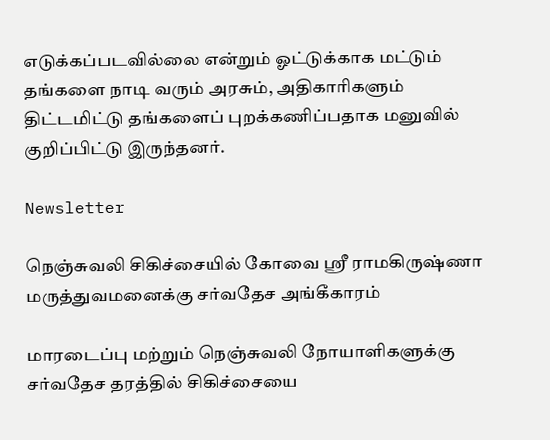எடுக்கப்படவில்லை என்றும் ஓட்டுக்காக மட்டும் தங்களை நாடி வரும் அரசும், அதிகாரிகளும் திட்டமிட்டு தங்களைப் புறக்கணிப்பதாக மனுவில் குறிப்பிட்டு இருந்தனர்.

Newsletter

நெஞ்சுவலி சிகிச்சையில் கோவை ஸ்ரீ ராமகிருஷ்ணா மருத்துவமனைக்கு சர்வதேச அங்கீகாரம்

மாரடைப்பு மற்றும் நெஞ்சுவலி நோயாளிகளுக்கு சர்வதேச தரத்தில் சிகிச்சையை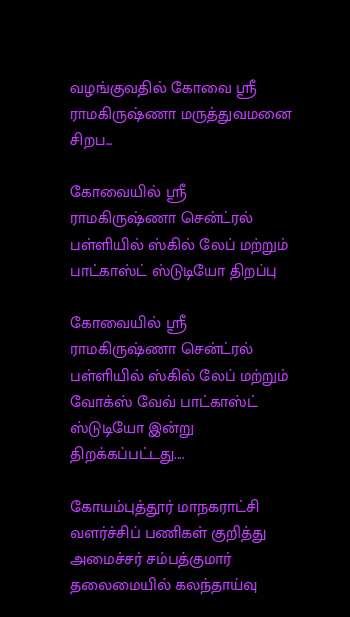வழங்குவதில் கோவை ஸ்ரீ ராமகிருஷ்ணா மருத்துவமனை சிறப...

கோவையில் ஸ்ரீ ராமகிருஷ்ணா சென்ட்ரல் பள்ளியில் ஸ்கில் லேப் மற்றும் பாட்காஸ்ட் ஸ்டுடியோ திறப்பு

கோவையில் ஸ்ரீ ராமகிருஷ்ணா சென்ட்ரல் பள்ளியில் ஸ்கில் லேப் மற்றும் வோக்ஸ் வேவ் பாட்காஸ்ட் ஸ்டுடியோ இன்று திறக்கப்பட்டது....

கோயம்புத்தூர் மாநகராட்சி வளர்ச்சிப் பணிகள் குறித்து அமைச்சர் சம்பத்குமார் தலைமையில் கலந்தாய்வு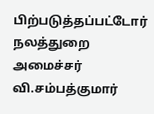பிற்படுத்தப்பட்டோர் நலத்துறை அமைச்சர் வி.சம்பத்குமார்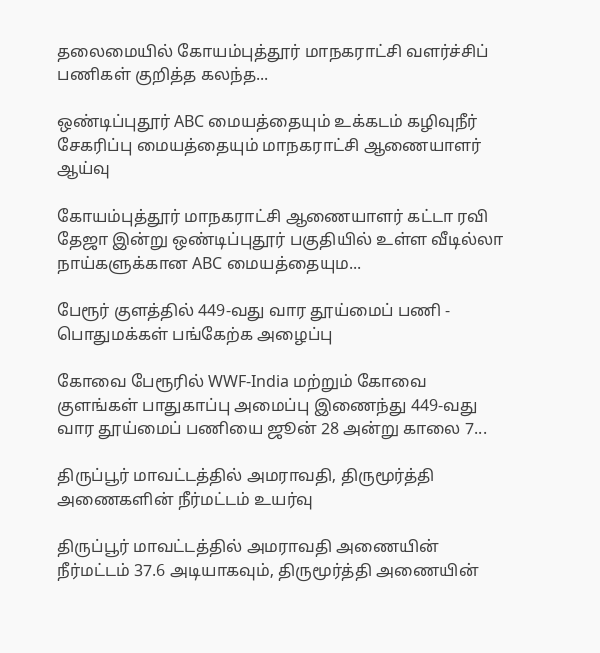தலைமையில் கோயம்புத்தூர் மாநகராட்சி வளர்ச்சிப் பணிகள் குறித்த கலந்த...

ஒண்டிப்புதூர் ABC மையத்தையும் உக்கடம் கழிவுநீர் சேகரிப்பு மையத்தையும் மாநகராட்சி ஆணையாளர் ஆய்வு

கோயம்புத்தூர் மாநகராட்சி ஆணையாளர் கட்டா ரவி தேஜா இன்று ஒண்டிப்புதூர் பகுதியில் உள்ள வீடில்லா நாய்களுக்கான ABC மையத்தையும...

பேரூர் குளத்தில் 449-வது வார தூய்மைப் பணி - பொதுமக்கள் பங்கேற்க அழைப்பு

கோவை பேரூரில் WWF-India மற்றும் கோவை குளங்கள் பாதுகாப்பு அமைப்பு இணைந்து 449-வது வார தூய்மைப் பணியை ஜூன் 28 அன்று காலை 7...

திருப்பூர் மாவட்டத்தில் அமராவதி, திருமூர்த்தி அணைகளின் நீர்மட்டம் உயர்வு

திருப்பூர் மாவட்டத்தில் அமராவதி அணையின் நீர்மட்டம் 37.6 அடியாகவும், திருமூர்த்தி அணையின்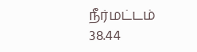நீர்மட்டம் 38.44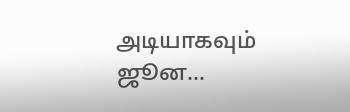அடியாகவும் ஜூன...